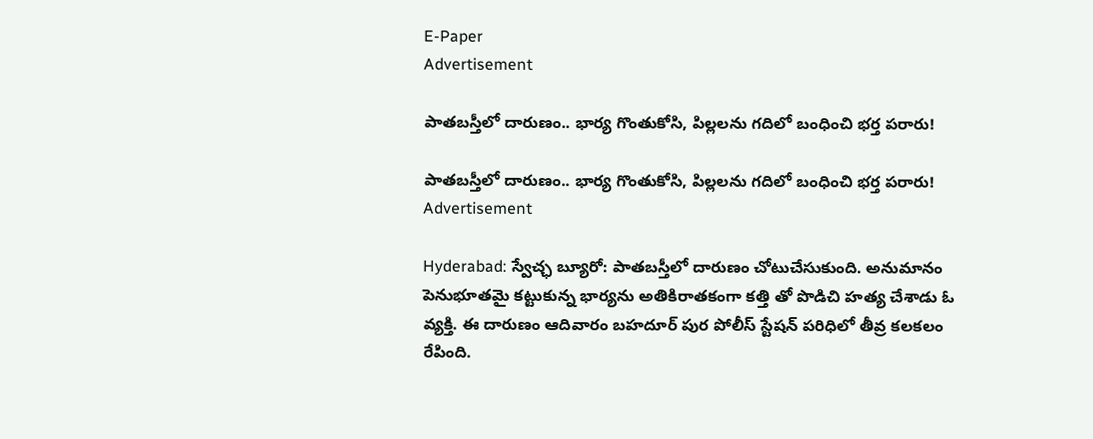E-Paper
Advertisement

పాతబస్తీలో దారుణం.. భార్య గొంతుకోసి, పిల్లలను గదిలో బంధించి భర్త పరారు!

పాతబస్తీలో దారుణం.. భార్య గొంతుకోసి, పిల్లలను గదిలో బంధించి భర్త పరారు!
Advertisement

Hyderabad: స్వేచ్ఛ బ్యూరో: పాతబస్తీలో దారుణం చోటుచేసుకుంది. అనుమానం పెనుభూతమై కట్టుకున్న భార్యను అతికిరాతకంగా కత్తి తో పొడిచి హత్య చేశాడు ఓ వ్యక్తి. ఈ దారుణం ఆదివారం బహదూర్ పుర పోలీస్ స్టేషన్ పరిధిలో తీవ్ర కలకలం రేపింది.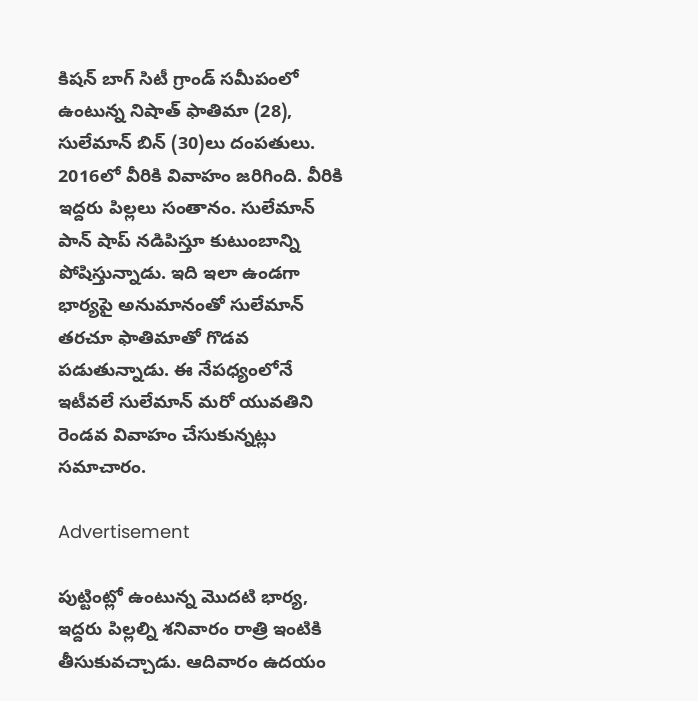కిషన్ బాగ్ సిటీ గ్రాండ్ సమీపంలో ఉంటున్న నిషాత్ ఫాతిమా (28), సులేమాన్ బిన్ (30)లు దంపతులు. 2016లో వీరికి వివాహం జరిగింది. వీరికి ఇద్దరు పిల్లలు సంతానం. సులేమాన్ పాన్ షాప్ నడిపిస్తూ కుటుంబాన్ని పోషిస్తున్నాడు. ఇది ఇలా ఉండగా భార్యపై అనుమానంతో సులేమాన్ తరచూ ఫాతిమాతో గొడవ పడుతున్నాడు. ఈ నేపధ్యంలోనే ఇటీవలే సులేమాన్ మరో యువతిని రెండవ వివాహం చేసుకున్నట్లు సమాచారం.

Advertisement

పుట్టింట్లో ఉంటున్న మొదటి భార్య, ఇద్దరు పిల్లల్ని శనివారం రాత్రి ఇంటికి తీసుకువచ్చాడు. ఆదివారం ఉదయం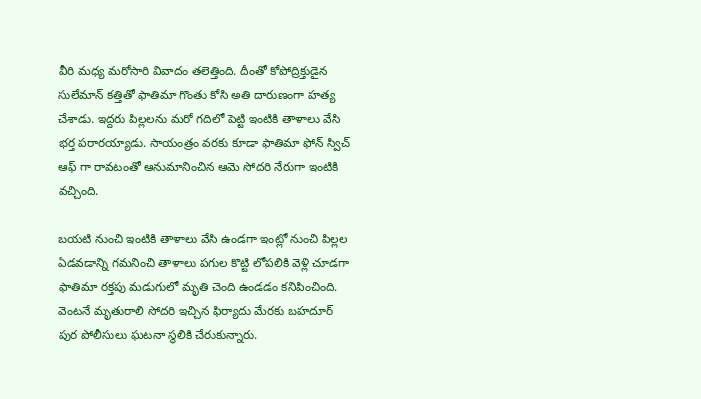వీరి మధ్య మరోసారి వివాదం తలెత్తింది. దీంతో కోపోద్రిక్తుడైన సులేమాన్ కత్తితో ఫాతిమా గొంతు కోసి అతి దారుణంగా హత్య చేశాడు. ఇద్దరు పిల్లలను మరో గదిలో పెట్టి ఇంటికి తాళాలు వేసి భర్త పరారయ్యాడు. సాయంత్రం వరకు కూడా ఫాతిమా ఫోన్ స్విచ్ ఆఫ్ గా రావటంతో ఆనుమానించిన ఆమె సోదరి నేరుగా ఇంటికి వచ్చింది.

బయటి నుంచి ఇంటికి తాళాలు వేసి ఉండగా ఇంట్లో నుంచి పిల్లల ఏడవడాన్ని గమనించి తాళాలు పగుల కొట్టి లోపలికి వెళ్లి చూడగా ఫాతిమా రక్తపు మడుగులో మృతి చెంది ఉండడం కనిపించింది. వెంటనే మృతురాలి సోదరి ఇచ్చిన ఫిర్యాదు మేరకు బహదూర్ పుర పోలీసులు ఘటనా స్థలికి చేరుకున్నారు.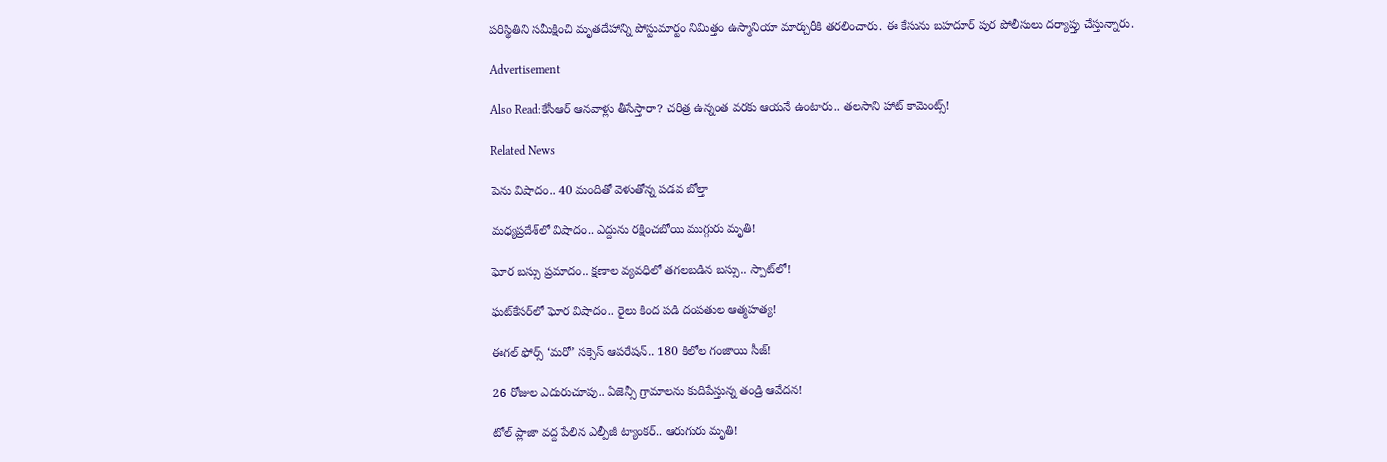పరిస్థితిని సమీక్షించి మృతదేహాన్ని పోస్టుమార్టం నిమిత్తం ఉస్మానియా మార్చురీకి తరలించారు. ఈ కేసును బహదూర్ పుర పోలీసులు దర్యాప్తు చేస్తున్నారు.

Advertisement

Also Read:కేసీఆర్ ఆనవాళ్లు తీసేస్తారా? చరిత్ర ఉన్నంత వరకు ఆయనే ఉంటారు.. తలసాని హాట్ కామెంట్స్!

Related News

పెను విషాదం.. 40 మందితో వెళుతోన్న ప‌డ‌వ బోల్తా

మధ్యప్రదేశ్‌లో విషాదం.. ఎద్దును రక్షించబోయి ముగ్గురు మృతి!

ఘోర బస్సు ప్రమాదం.. క్షణాల వ్యవధిలో తగలబడిన బస్సు.. స్పాట్‌లో!

ఘట్‌కేసర్‌లో ఘోర విషాదం.. రైలు కింద పడి దంపతుల ఆత్మహత్య!

ఈగల్ ఫోర్స్ ‘మరో’ సక్సెస్ ఆపరేషన్.. 180 కిలోల గంజాయి సీజ్!

26 రోజుల ఎదురుచూపు.. ఏజెన్సీ గ్రామాలను కుదిపేస్తున్న తండ్రి ఆవేదన!

టోల్ ప్లాజా వద్ద పేలిన ఎల్పీజీ ట్యాంకర్.. ఆరుగురు మృతి!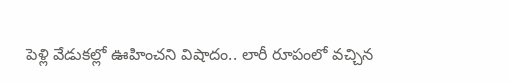పెళ్లి వేడుకల్లో ఊహించని విషాదం.. లారీ రూపంలో వచ్చిన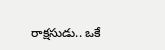రాక్షసుడు.. ఒకే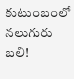కుటుంబంలో నలుగురు బలి!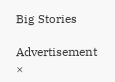Big Stories

Advertisement
×